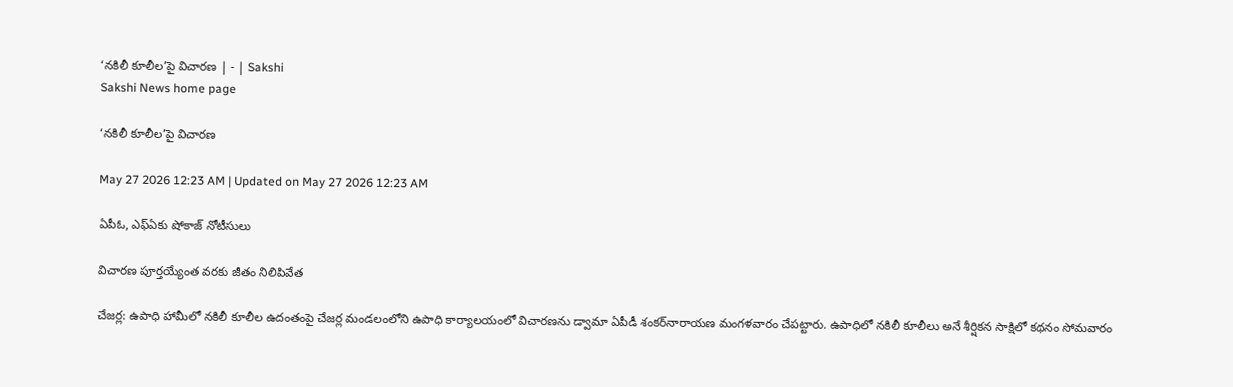‘నకిలీ కూలీల’పై విచారణ | - | Sakshi
Sakshi News home page

‘నకిలీ కూలీల’పై విచారణ

May 27 2026 12:23 AM | Updated on May 27 2026 12:23 AM

ఏపీఓ, ఎఫ్‌ఏకు షోకాజ్‌ నోటీసులు

విచారణ పూర్తయ్యేంత వరకు జీతం నిలిపివేత

చేజర్ల: ఉపాధి హామీలో నకిలీ కూలీల ఉదంతంపై చేజర్ల మండలంలోని ఉపాధి కార్యాలయంలో విచారణను డ్వామా ఏపీడీ శంకర్‌నారాయణ మంగళవారం చేపట్టారు. ఉపాధిలో నకిలీ కూలీలు అనే శీర్షికన సాక్షిలో కథనం సోమవారం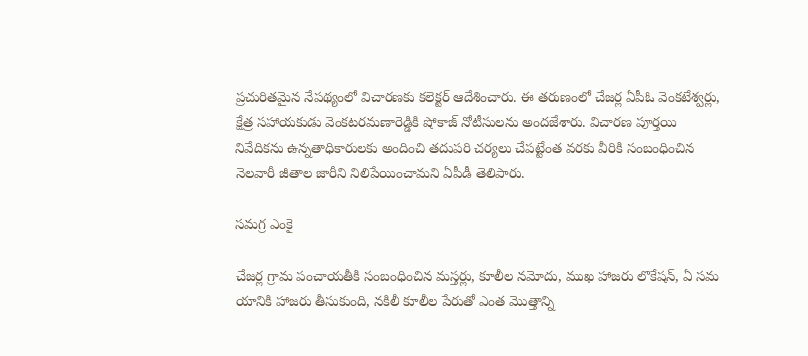ప్రచురితమైన నేపథ్యంలో విచారణకు కలెక్టర్‌ ఆదేశించారు. ఈ తరుణంలో చేజర్ల ఏపీఓ వెంకటేశ్వర్లు, క్షేత్ర సహాయకుడు వెంకటరమణారెడ్డికి షోకాజ్‌ నోటీసులను అందజేశారు. విచారణ పూర్తయి నివేదికను ఉన్నతాధికారులకు అందించి తదుపరి చర్యలు చేపట్టేంత వరకు వీరికి సంబంధించిన నెలవారీ జీతాల జారీని నిలిపేయించామని ఏపీడీ తెలిపారు.

సమగ్ర ఎంకై

చేజర్ల గ్రామ పంచాయతీకి సంబంధించిన మస్తర్లు, కూలీల నమోదు, ముఖ హాజరు లొకేషన్‌, ఏ సమ యానికి హాజరు తీసుకుంది, నకిలీ కూలీల పేరుతో ఎంత మొత్తాన్ని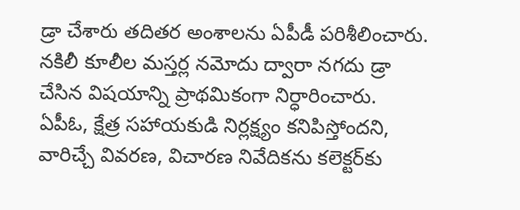డ్రా చేశారు తదితర అంశాలను ఏపీడీ పరిశీలించారు. నకిలీ కూలీల మస్తర్ల నమోదు ద్వారా నగదు డ్రా చేసిన విషయాన్ని ప్రాథమికంగా నిర్ధారించారు. ఏపీఓ, క్షేత్ర సహాయకుడి నిర్లక్ష్యం కనిపిస్తోందని, వారిచ్చే వివరణ, విచారణ నివేదికను కలెక్టర్‌కు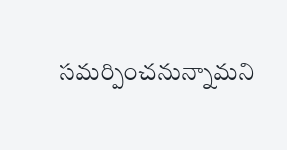సమర్పించనున్నామని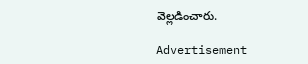వెల్లడించారు.

Advertisement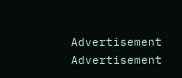Advertisement
Advertisement